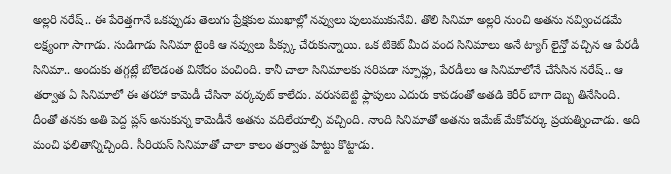అల్లరి నరేష్.. ఈ పేరెత్తగానే ఒకప్పుడు తెలుగు ప్రేక్షకుల ముఖాల్లో నవ్వులు పులుముకునేవి. తొలి సినిమా అల్లరి నుంచి అతను నవ్వించడమే లక్ష్యంగా సాగాడు. సుడిగాడు సినిమా టైంకి ఆ నవ్వులు పీక్స్కు చేరుకున్నాయి. ఒక టికెట్ మీద వంద సినిమాలు అనే ట్యాగ్ లైన్తో వచ్చిన ఆ పేరడీ సినిమా.. అందుకు తగ్గట్లే బోలెడంత వినోదం పంచింది. కానీ చాలా సినిమాలకు సరిపడా స్పూఫ్లు, పేరడీలు ఆ సినిమాలోనే చేసేసిన నరేష్.. ఆ తర్వాత ఏ సినిమాలో ఈ తరహా కామెడీ చేసినా వర్కవుట్ కాలేదు. వరుసబెట్టి ఫ్లాపులు ఎదురు కావడంతో అతడి కెరీర్ బాగా దెబ్బ తినేసింది.
దీంతో తనకు అతి పెద్ద ప్లస్ అనుకున్న కామెడీనే అతను వదిలేయాల్సి వచ్చింది. నాంది సినిమాతో అతను ఇమేజ్ మేకోవర్కు ప్రయత్నించాడు. అది మంచి ఫలితాన్నిచ్చింది. సీరియస్ సినిమాతో చాలా కాలం తర్వాత హిట్టు కొట్టాడు.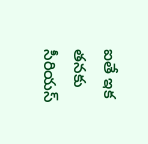ఐతే ఇక తనకు సీరియస్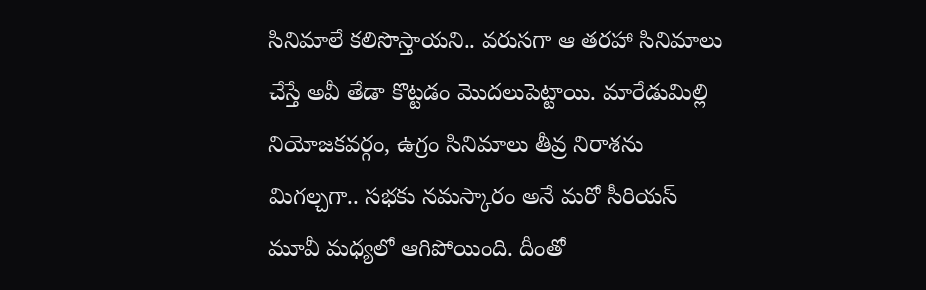సినిమాలే కలిసొస్తాయని.. వరుసగా ఆ తరహా సినిమాలు చేస్తే అవీ తేడా కొట్టడం మొదలుపెట్టాయి. మారేడుమిల్లి నియోజకవర్గం, ఉగ్రం సినిమాలు తీవ్ర నిరాశను మిగల్చగా.. సభకు నమస్కారం అనే మరో సీరియస్ మూవీ మధ్యలో ఆగిపోయింది. దీంతో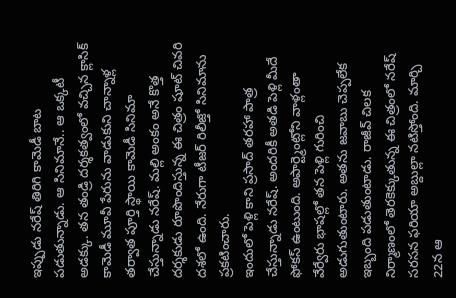ఇప్పుడు నరేష్ తిరిగి కామెడీ బాట పడుతున్నాడు. ఆ సినిమానే.. ఆ ఒక్కటీ అడక్కు. తన తండ్రి దర్శకత్వంలో వచ్చిన క్లాసిక్ కామెడీ మూవీ పేరును వాడుకుని చాన్నాళ్ల తర్వాత పూర్తి స్థాయి కామెడీ సినిమా చేస్తున్నాడు నరేష్. మల్లి అంకం అనే కొత్త దర్శకుడు రూపొందిస్తున్న ఈ చిత్రం షూట్ చివరి దశలో ఉంది. నేరుగా టీజర్ రిలీజ్తో సినిమాను ప్రకటించారు.
ఇందులో పెళ్లి కాని ప్రసాద్ తరహా పాత్ర చేస్తున్నాడు నరేష్. అందరికీ అతడి పెళ్లి మీదే ఫోకస్ ఉంటుంది. అపార్ట్మెంట్లోని వాళ్లంతా వేర్వేరు భాషల్లో తన పెళ్లి గురించి అడుగుతుంటారు. అతను జవాబు చెప్పలేక ఇబ్బంది పడుతుంటాడు. రాజీవ్ చిలక నిర్మాణంలో తెరకెక్కుతున్న ఈ చిత్రంలో నరేష్ సరసన ఫరియా అబ్దుల్లా నటిస్తోంది. మార్చి 22న ఆ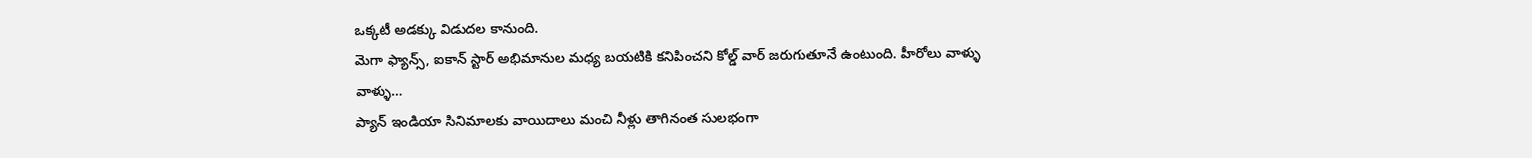ఒక్కటీ అడక్కు విడుదల కానుంది.
మెగా ఫ్యాన్స్, ఐకాన్ స్టార్ అభిమానుల మధ్య బయటికి కనిపించని కోల్డ్ వార్ జరుగుతూనే ఉంటుంది. హీరోలు వాళ్ళు వాళ్ళు…
ప్యాన్ ఇండియా సినిమాలకు వాయిదాలు మంచి నీళ్లు తాగినంత సులభంగా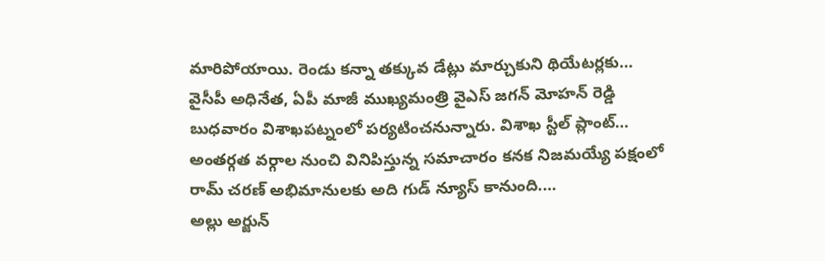మారిపోయాయి. రెండు కన్నా తక్కువ డేట్లు మార్చుకుని థియేటర్లకు…
వైసీపీ అధినేత, ఏపీ మాజీ ముఖ్యమంత్రి వైఎస్ జగన్ మోహన్ రెడ్డి బుధవారం విశాఖపట్నంలో పర్యటించనున్నారు. విశాఖ స్టీల్ ప్లాంట్…
అంతర్గత వర్గాల నుంచి వినిపిస్తున్న సమాచారం కనక నిజమయ్యే పక్షంలో రామ్ చరణ్ అభిమానులకు అది గుడ్ న్యూస్ కానుంది.…
అల్లు అర్జున్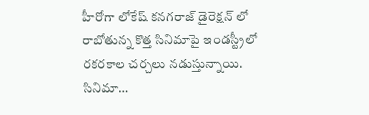హీరోగా లోకేష్ కనగరాజ్ డైరెక్షన్ లో రాబోతున్న కొత్త సినిమాపై ఇండస్ట్రీలో రకరకాల చర్చలు నడుస్తున్నాయి. సినిమా…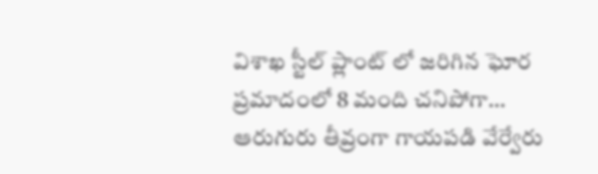విశాఖ స్టీల్ ప్లాంట్ లో జరిగిన ఘోర ప్రమాదంలో 8 మంది చనిపోగా… ఆరుగురు తీవ్రంగా గాయపడి వేర్వేరు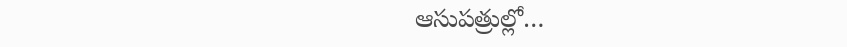ఆసుపత్రుల్లో…